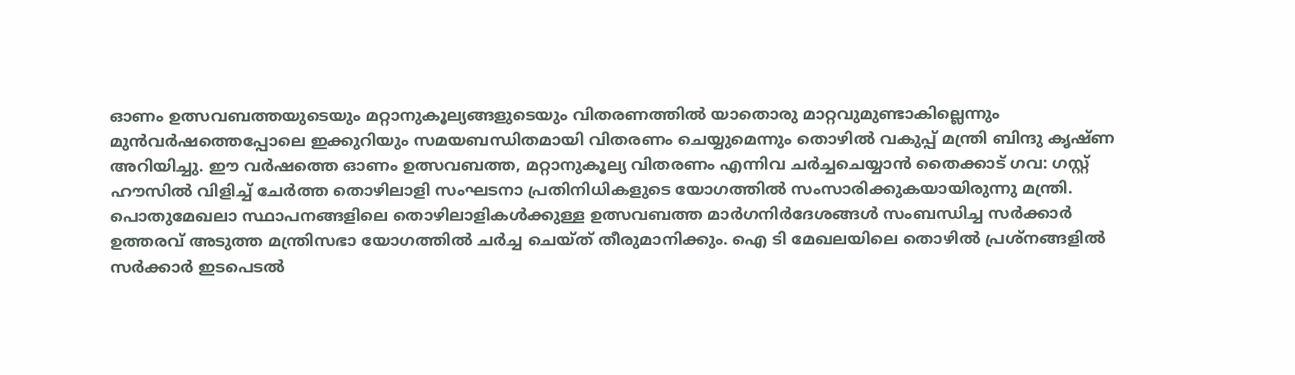ഓണം ഉത്സവബത്തയുടെയും മറ്റാനുകൂല്യങ്ങളുടെയും വിതരണത്തിൽ യാതൊരു മാറ്റവുമുണ്ടാകില്ലെന്നും മുൻവർഷത്തെപ്പോലെ ഇക്കുറിയും സമയബന്ധിതമായി വിതരണം ചെയ്യുമെന്നും തൊഴിൽ വകുപ്പ് മന്ത്രി ബിന്ദു കൃഷ്ണ അറിയിച്ചു. ഈ വർഷത്തെ ഓണം ഉത്സവബത്ത, മറ്റാനുകൂല്യ വിതരണം എന്നിവ ചർച്ചചെയ്യാൻ തൈക്കാട് ഗവ: ഗസ്റ്റ് ഹൗസിൽ വിളിച്ച് ചേർത്ത തൊഴിലാളി സംഘടനാ പ്രതിനിധികളുടെ യോഗത്തിൽ സംസാരിക്കുകയായിരുന്നു മന്ത്രി.
പൊതുമേഖലാ സ്ഥാപനങ്ങളിലെ തൊഴിലാളികൾക്കുള്ള ഉത്സവബത്ത മാർഗനിർദേശങ്ങൾ സംബന്ധിച്ച സർക്കാർ ഉത്തരവ് അടുത്ത മന്ത്രിസഭാ യോഗത്തിൽ ചർച്ച ചെയ്ത് തീരുമാനിക്കും. ഐ ടി മേഖലയിലെ തൊഴിൽ പ്രശ്നങ്ങളിൽ സർക്കാർ ഇടപെടൽ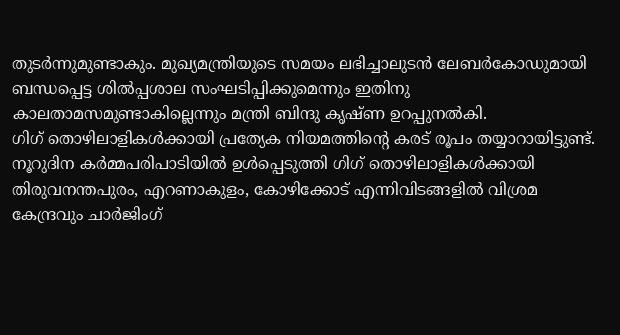തുടർന്നുമുണ്ടാകും. മുഖ്യമന്ത്രിയുടെ സമയം ലഭിച്ചാലുടൻ ലേബർകോഡുമായി ബന്ധപ്പെട്ട ശിൽപ്പശാല സംഘടിപ്പിക്കുമെന്നും ഇതിനു കാലതാമസമുണ്ടാകില്ലെന്നും മന്ത്രി ബിന്ദു കൃഷ്ണ ഉറപ്പുനൽകി.
ഗിഗ് തൊഴിലാളികൾക്കായി പ്രത്യേക നിയമത്തിന്റെ കരട് രൂപം തയ്യാറായിട്ടുണ്ട്. നൂറുദിന കർമ്മപരിപാടിയിൽ ഉൾപ്പെടുത്തി ഗിഗ് തൊഴിലാളികൾക്കായി തിരുവനന്തപുരം, എറണാകുളം, കോഴിക്കോട് എന്നിവിടങ്ങളിൽ വിശ്രമ കേന്ദ്രവും ചാർജിംഗ്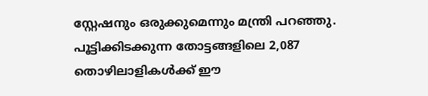സ്റ്റേഷനും ഒരുക്കുമെന്നും മന്ത്രി പറഞ്ഞു. പൂട്ടിക്കിടക്കുന്ന തോട്ടങ്ങളിലെ 2,087 തൊഴിലാളികൾക്ക് ഈ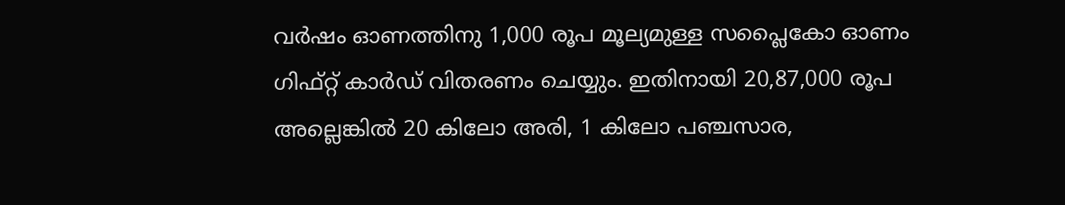വർഷം ഓണത്തിനു 1,000 രൂപ മൂല്യമുള്ള സപ്ലൈകോ ഓണം ഗിഫ്റ്റ് കാർഡ് വിതരണം ചെയ്യും. ഇതിനായി 20,87,000 രൂപ അല്ലെങ്കിൽ 20 കിലോ അരി, 1 കിലോ പഞ്ചസാര,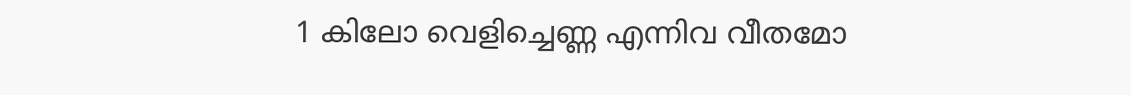1 കിലോ വെളിച്ചെണ്ണ എന്നിവ വീതമോ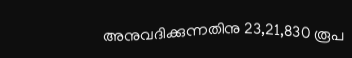അനുവദിക്കുന്നതിനു 23,21,830 രൂപ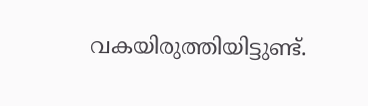വകയിരുത്തിയിട്ടുണ്ട്.